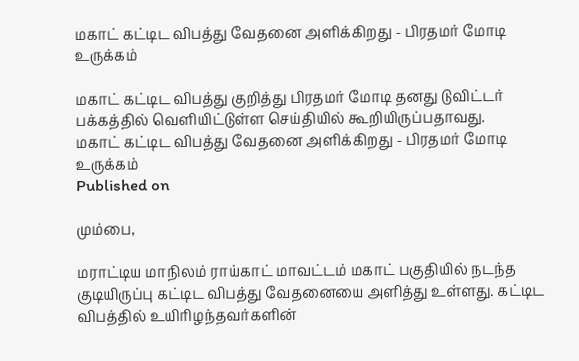மகாட் கட்டிட விபத்து வேதனை அளிக்கிறது - பிரதமர் மோடி உருக்கம்

மகாட் கட்டிட விபத்து குறித்து பிரதமர் மோடி தனது டுவிட்டர் பக்கத்தில் வெளியிட்டுள்ள செய்தியில் கூறியிருப்பதாவது.
மகாட் கட்டிட விபத்து வேதனை அளிக்கிறது - பிரதமர் மோடி உருக்கம்
Published on

மும்பை,

மராட்டிய மாநிலம் ராய்காட் மாவட்டம் மகாட் பகுதியில் நடந்த குடியிருப்பு கட்டிட விபத்து வேதனையை அளித்து உள்ளது. கட்டிட விபத்தில் உயிரிழந்தவர்களின்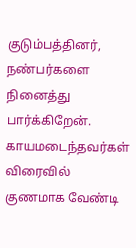குடும்பத்தினர், நண்பர்களை நினைத்து பார்க்கிறேன். காயமடைந்தவர்கள் விரைவில் குணமாக வேண்டி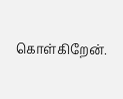கொள்கிறேன்.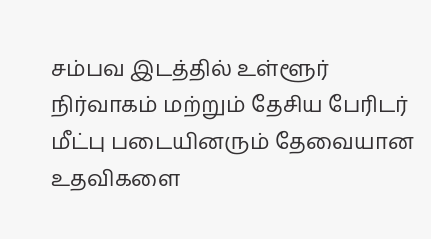சம்பவ இடத்தில் உள்ளூர் நிர்வாகம் மற்றும் தேசிய பேரிடர் மீட்பு படையினரும் தேவையான உதவிகளை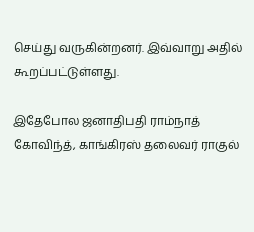செய்து வருகின்றனர். இவ்வாறு அதில் கூறப்பட்டுள்ளது.

இதேபோல ஜனாதிபதி ராம்நாத் கோவிந்த், காங்கிரஸ் தலைவர் ராகுல்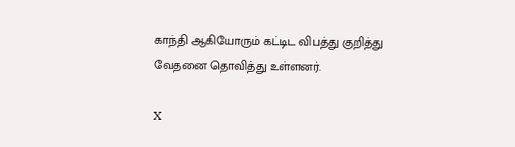காந்தி ஆகியோரும் கட்டிட விபத்து குறித்து வேதனை தொவித்து உள்ளனர்.

X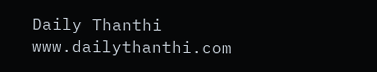Daily Thanthi
www.dailythanthi.com